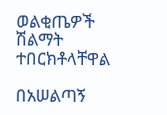ወልቂጤዎች ሽልማት ተበርክቶላቸዋል

በአሠልጣኝ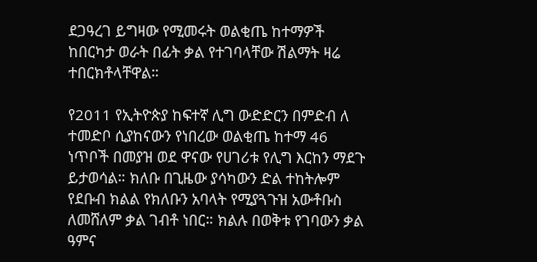ደጋዓረገ ይግዛው የሚመሩት ወልቂጤ ከተማዎች ከበርካታ ወራት በፊት ቃል የተገባላቸው ሽልማት ዛሬ ተበርክቶላቸዋል።

የ2011 የኢትዮጵያ ከፍተኛ ሊግ ውድድርን በምድብ ለ ተመድቦ ሲያከናውን የነበረው ወልቂጤ ከተማ 46 ነጥቦች በመያዝ ወደ ዋናው የሀገሪቱ የሊግ እርከን ማደጉ ይታወሳል። ክለቡ በጊዜው ያሳካውን ድል ተከትሎም የደቡብ ክልል የክለቡን አባላት የሚያጓጉዝ አውቶቡስ ለመሸለም ቃል ገብቶ ነበር። ክልሉ በወቅቱ የገባውን ቃል ዓምና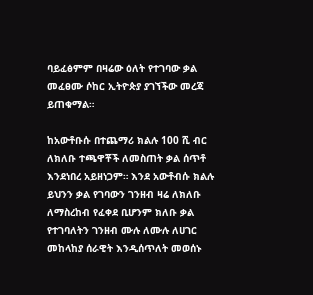ባይፈፅምም በዛሬው ዕለት የተገባው ቃል መፈፀሙ ሶከር ኢትዮጵያ ያገኘችው መረጃ ይጠቁማል።

ከአውቶቡሱ በተጨማሪ ክልሉ 100 ሺ ብር ለክለቡ ተጫዋቾች ለመስጠት ቃል ሰጥቶ እንደነበረ አይዘነጋም። እንደ አውቶብሱ ክልሉ ይህንን ቃል የገባውን ገንዘብ ዛሬ ለክለቡ ለማስረከብ የፈቀደ ቢሆንም ክለቡ ቃል የተገባለትን ገንዘብ ሙሉ ለሙሉ ለሀገር መከላከያ ሰራዊት እንዲሰጥለት መወሰኑ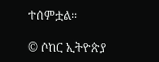ተሰምቷል።

© ሶከር ኢትዮጵያ